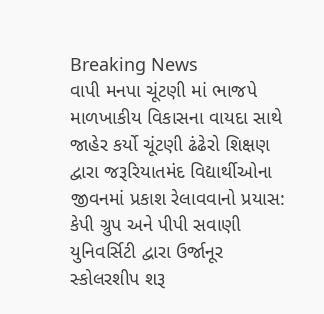Breaking News
વાપી મનપા ચૂંટણી માં ભાજપે માળખાકીય વિકાસના વાયદા સાથે જાહેર કર્યો ચૂંટણી ઢંઢેરો શિક્ષણ દ્વારા જરૂરિયાતમંદ વિદ્યાર્થીઓના જીવનમાં પ્રકાશ રેલાવવાનો પ્રયાસ: કેપી ગ્રુપ અને પીપી સવાણી યુનિવર્સિટી દ્વારા ઉર્જાનૂર સ્કોલરશીપ શરૂ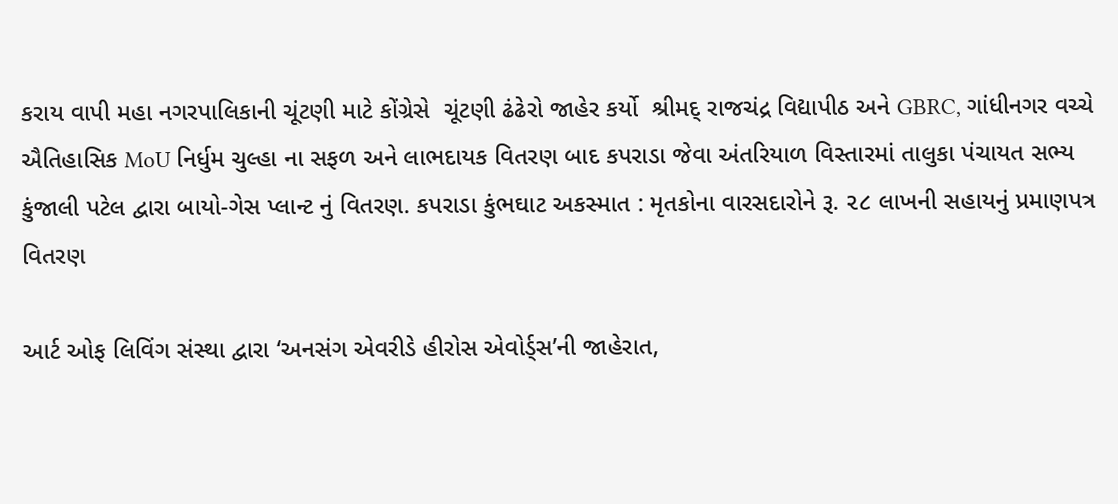કરાય વાપી મહા નગરપાલિકાની ચૂંટણી માટે કોંગ્રેસે  ચૂંટણી ઢંઢેરો જાહેર કર્યો  શ્રીમદ્ રાજચંદ્ર વિદ્યાપીઠ અને GBRC, ગાંધીનગર વચ્ચે ઐતિહાસિક MoU નિર્ધુમ ચુલ્હા ના સફળ અને લાભદાયક વિતરણ બાદ કપરાડા જેવા અંતરિયાળ વિસ્તારમાં તાલુકા પંચાયત સભ્ય કુંજાલી પટેલ દ્વારા બાયો-ગેસ પ્લાન્ટ નું વિતરણ. કપરાડા કુંભઘાટ અકસ્માત : મૃતકોના વારસદારોને રૂ. ૨૮ લાખની સહાયનું પ્રમાણપત્ર વિતરણ

આર્ટ ઓફ લિવિંગ સંસ્થા દ્વારા ‘અનસંગ એવરીડે હીરોસ એવોર્ડ્સ’ની જાહેરાત,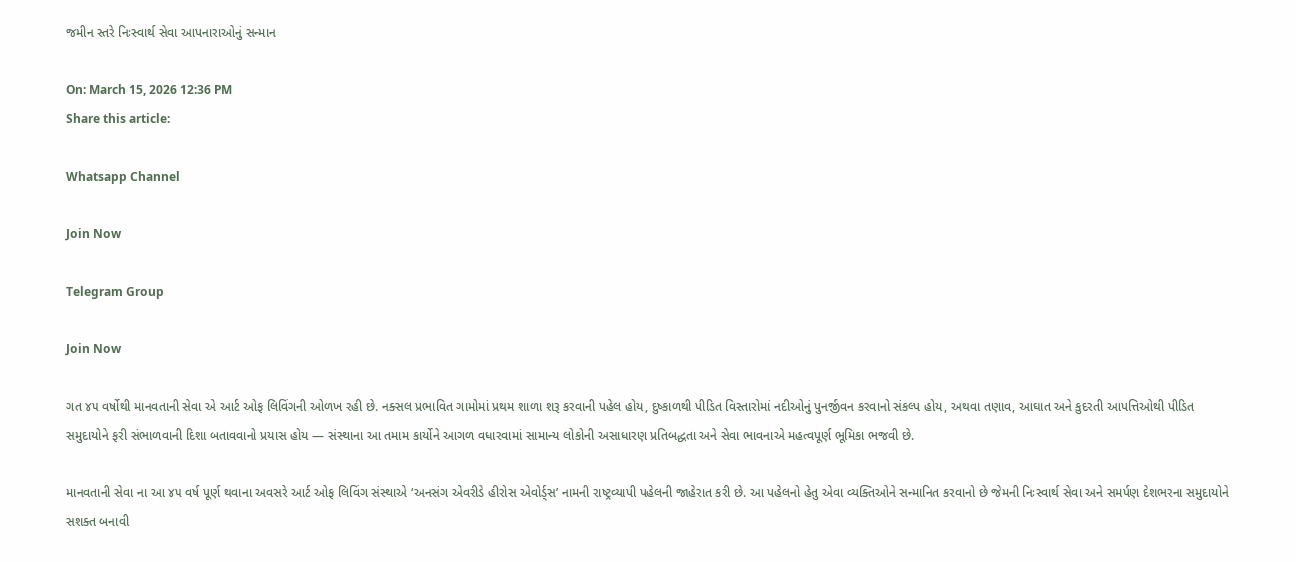જમીન સ્તરે નિઃસ્વાર્થ સેવા આપનારાઓનું સન્માન

On: March 15, 2026 12:36 PM
Share this article:

Whatsapp Channel

Join Now

Telegram Group

Join Now

ગત ૪૫ વર્ષોથી માનવતાની સેવા એ આર્ટ ઓફ લિવિંગની ઓળખ રહી છે. નક્સલ પ્રભાવિત ગામોમાં પ્રથમ શાળા શરૂ કરવાની પહેલ હોય, દુષ્કાળથી પીડિત વિસ્તારોમાં નદીઓનું પુનર્જીવન કરવાનો સંકલ્પ હોય, અથવા તણાવ, આઘાત અને કુદરતી આપત્તિઓથી પીડિત સમુદાયોને ફરી સંભાળવાની દિશા બતાવવાનો પ્રયાસ હોય — સંસ્થાના આ તમામ કાર્યોને આગળ વધારવામાં સામાન્ય લોકોની અસાધારણ પ્રતિબદ્ધતા અને સેવા ભાવનાએ મહત્વપૂર્ણ ભૂમિકા ભજવી છે.

માનવતાની સેવા ના આ ૪૫ વર્ષ પૂર્ણ થવાના અવસરે આર્ટ ઓફ લિવિંગ સંસ્થાએ ‘અનસંગ એવરીડે હીરોસ એવોર્ડ્સ’ નામની રાષ્ટ્રવ્યાપી પહેલની જાહેરાત કરી છે. આ પહેલનો હેતુ એવા વ્યક્તિઓને સન્માનિત કરવાનો છે જેમની નિઃસ્વાર્થ સેવા અને સમર્પણ દેશભરના સમુદાયોને સશક્ત બનાવી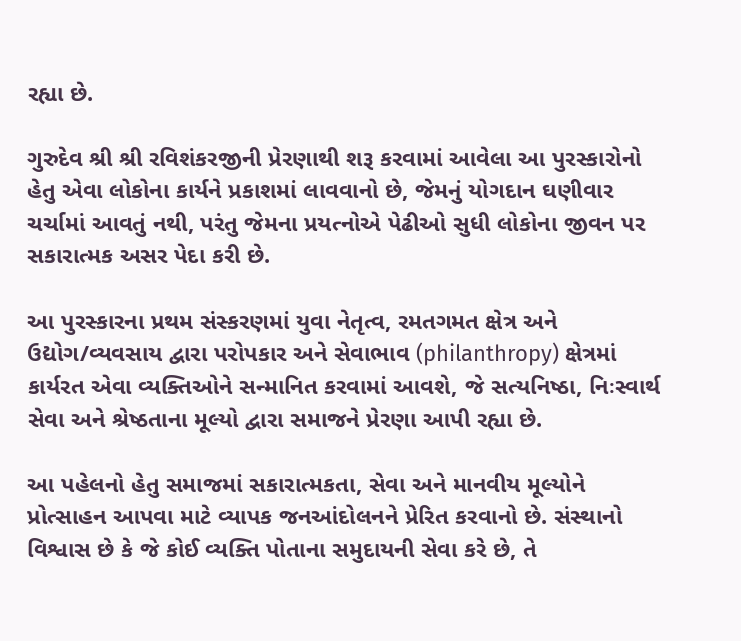રહ્યા છે.

ગુરુદેવ શ્રી શ્રી રવિશંકરજીની પ્રેરણાથી શરૂ કરવામાં આવેલા આ પુરસ્કારોનો હેતુ એવા લોકોના કાર્યને પ્રકાશમાં લાવવાનો છે, જેમનું યોગદાન ઘણીવાર ચર્ચામાં આવતું નથી, પરંતુ જેમના પ્રયત્નોએ પેઢીઓ સુધી લોકોના જીવન પર સકારાત્મક અસર પેદા કરી છે.

આ પુરસ્કારના પ્રથમ સંસ્કરણમાં યુવા નેતૃત્વ, રમતગમત ક્ષેત્ર અને ઉદ્યોગ/વ્યવસાય દ્વારા પરોપકાર અને સેવાભાવ (philanthropy) ક્ષેત્રમાં કાર્યરત એવા વ્યક્તિઓને સન્માનિત કરવામાં આવશે, જે સત્યનિષ્ઠા, નિઃસ્વાર્થ સેવા અને શ્રેષ્ઠતાના મૂલ્યો દ્વારા સમાજને પ્રેરણા આપી રહ્યા છે.

આ પહેલનો હેતુ સમાજમાં સકારાત્મકતા, સેવા અને માનવીય મૂલ્યોને પ્રોત્સાહન આપવા માટે વ્યાપક જનઆંદોલનને પ્રેરિત કરવાનો છે. સંસ્થાનો વિશ્વાસ છે કે જે કોઈ વ્યક્તિ પોતાના સમુદાયની સેવા કરે છે, તે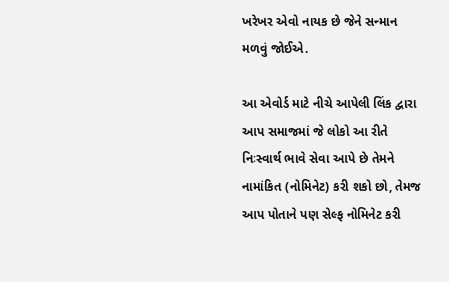ખરેખર એવો નાયક છે જેને સન્માન મળવું જોઈએ.

આ એવોર્ડ માટે નીચે આપેલી લિંક દ્વારા આપ સમાજમાં જે લોકો આ રીતે નિઃસ્વાર્થ ભાવે સેવા આપે છે તેમને નામાંકિત (નોમિનેટ) કરી શકો છો, તેમજ આપ પોતાને પણ સેલ્ફ નોમિનેટ કરી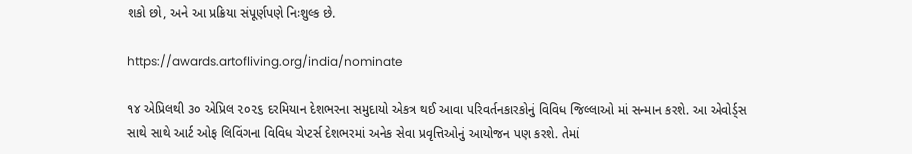શકો છો, અને આ પ્રક્રિયા સંપૂર્ણપણે નિઃશુલ્ક છે.

https://awards.artofliving.org/india/nominate

૧૪ એપ્રિલથી ૩૦ એપ્રિલ ૨૦૨૬ દરમિયાન દેશભરના સમુદાયો એકત્ર થઈ આવા પરિવર્તનકારકોનું વિવિધ જિલ્લાઓ માં સન્માન કરશે. આ એવોર્ડ્સ સાથે સાથે આર્ટ ઓફ લિવિંગના વિવિધ ચેપ્ટર્સ દેશભરમાં અનેક સેવા પ્રવૃત્તિઓનું આયોજન પણ કરશે. તેમાં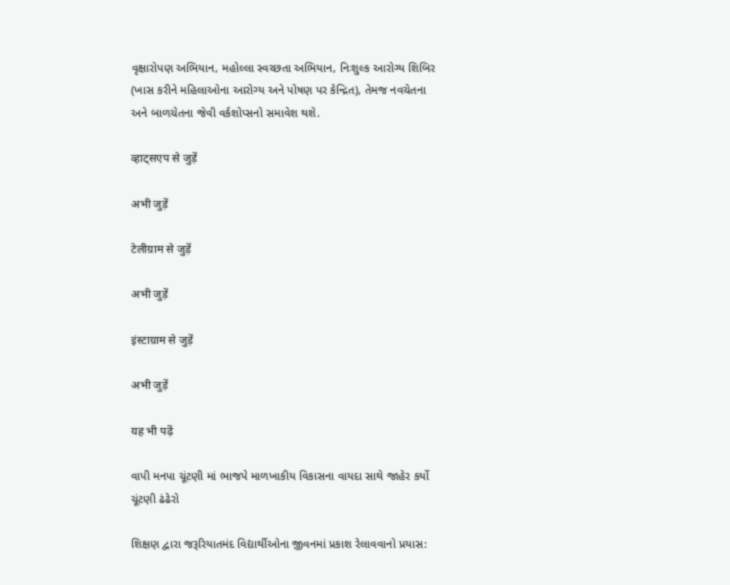વૃક્ષારોપણ અભિયાન, મહોલ્લા સ્વચ્છતા અભિયાન, નિઃશુલ્ક આરોગ્ય શિબિર (ખાસ કરીને મહિલાઓના આરોગ્ય અને પોષણ પર કેન્દ્રિત), તેમજ નવચેતના અને બાળચેતના જેવી વર્કશોપ્સનો સમાવેશ થશે.

व्हाट्सएप से जुड़ें

अभी जुड़ें

टेलीग्राम से जुड़ें

अभी जुड़ें

इंस्टाग्राम से जुड़ें

अभी जुड़ें

यह भी पढ़ें

વાપી મનપા ચૂંટણી માં ભાજપે માળખાકીય વિકાસના વાયદા સાથે જાહેર કર્યો ચૂંટણી ઢંઢેરો

શિક્ષણ દ્વારા જરૂરિયાતમંદ વિદ્યાર્થીઓના જીવનમાં પ્રકાશ રેલાવવાનો પ્રયાસ: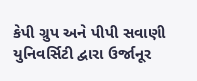કેપી ગ્રુપ અને પીપી સવાણી યુનિવર્સિટી દ્વારા ઉર્જાનૂર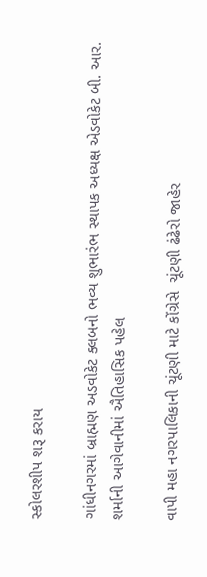સ્કોલરશીપ શરૂ કરાય

ગાંધીનગરમાં બ્રાહ્મણ અડવોકેટ ક્લબનો ભવ્ય શુભારંભ સ્થાપક અધ્યક્ષ એડવોકેટ બી. આર. શર્માની આગેવાનીમાં ઐતિહાસિક પહેલ

વાપી મહા નગરપાલિકાની ચૂંટણી માટે કોંગ્રેસે  ચૂંટણી ઢંઢેરો જાહેર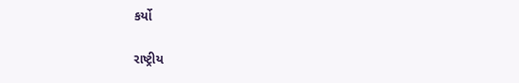કર્યો

રાષ્ટ્રીય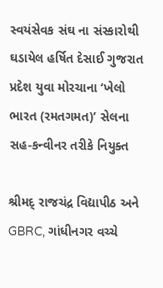સ્વયંસેવક સંઘ ના સંસ્કારોથી ઘડાયેલ હર્ષિત દેસાઈ ગુજરાત પ્રદેશ યુવા મોરચાના ‘ખેલો ભારત (રમતગમત)’ સેલના સહ-કન્વીનર તરીકે નિયુક્ત

શ્રીમદ્ રાજચંદ્ર વિદ્યાપીઠ અને GBRC, ગાંધીનગર વચ્ચે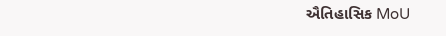ઐતિહાસિક MoU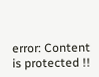error: Content is protected !!